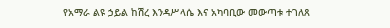የአማራ ልዩ ኃይል ከሽረ እንዳሥላሴ እና አካባቢው መውጣቱ ተገለጸ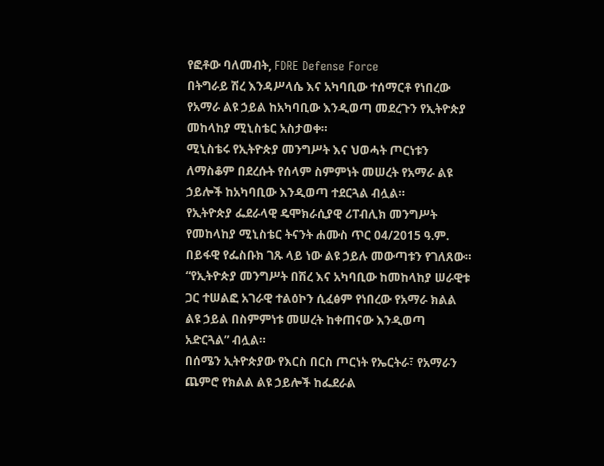የፎቶው ባለመብት, FDRE Defense Force
በትግራይ ሽረ እንዳሥላሴ እና አካባቢው ተሰማርቶ የነበረው የአማራ ልዩ ኃይል ከአካባቢው እንዲወጣ መደረጉን የኢትዮጵያ መከላከያ ሚኒስቴር አስታወቀ።
ሚኒስቴሩ የኢትዮጵያ መንግሥት እና ህወሓት ጦርነቱን ለማስቆም በደረሱት የሰላም ስምምነት መሠረት የአማራ ልዩ ኃይሎች ከአካባቢው እንዲወጣ ተደርጓል ብሏል።
የኢትዮጵያ ፌደራላዊ ዴሞክራሲያዊ ሪፐብሊክ መንግሥት የመከላከያ ሚኒስቴር ትናንት ሐሙስ ጥር 04/2015 ዓ.ም. በይፋዊ የፌስቡክ ገጹ ላይ ነው ልዩ ኃይሉ መውጣቱን የገለጸው።
“የኢትዮጵያ መንግሥት በሽረ እና አካባቢው ከመከላከያ ሠራዊቱ ጋር ተሠልፎ አገራዊ ተልዕኮን ሲፈፅም የነበረው የአማራ ክልል ልዩ ኃይል በስምምነቱ መሠረት ከቀጠናው እንዲወጣ አድርጓል” ብሏል።
በሰሜን ኢትዮጵያው የእርስ በርስ ጦርነት የኤርትራ፣ የአማራን ጨምሮ የክልል ልዩ ኃይሎች ከፌደራል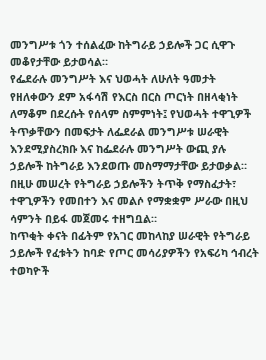መንግሥቱ ጎን ተሰልፈው ከትግራይ ኃይሎች ጋር ሲዋጉ መቆየታቸው ይታወሳል።
የፌደራሉ መንግሥት እና ህወሓት ለሁለት ዓመታት የዘለቀውን ደም አፋሳሽ የእርስ በርስ ጦርነት በዘላቂነት ለማቆም በደረሱት የሰላም ስምምነት፤ የህወሓት ተዋጊዎች ትጥቃቸውን በመፍታት ለፌደራል መንግሥቱ ሠራዊት እንደሚያስረክቡ እና ከፌደራሉ መንግሥት ውጪ ያሉ ኃይሎች ከትግራይ እንደወጡ መስማማታቸው ይታወቃል።
በዚሁ መሠረት የትግራይ ኃይሎችን ትጥቅ የማስፈታት፣ ተዋጊዎችን የመበተን እና መልሶ የማቋቋም ሥራው በዚህ ሳምንት በይፋ መጀመሩ ተዘግቧል።
ከጥቂት ቀናት በፊትም የአገር መከላከያ ሠራዊት የትግራይ ኃይሎች የፈቱትን ከባድ የጦር መሳሪያዎችን የአፍሪካ ኅብረት ተወካዮች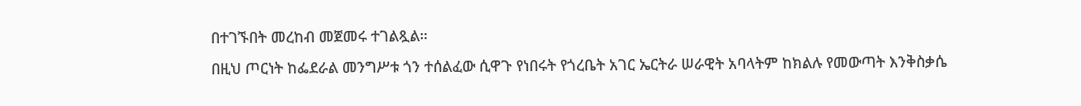በተገኙበት መረከብ መጀመሩ ተገልጿል።
በዚህ ጦርነት ከፌደራል መንግሥቱ ጎን ተሰልፈው ሲዋጉ የነበሩት የጎረቤት አገር ኤርትራ ሠራዊት አባላትም ከክልሉ የመውጣት እንቅስቃሴ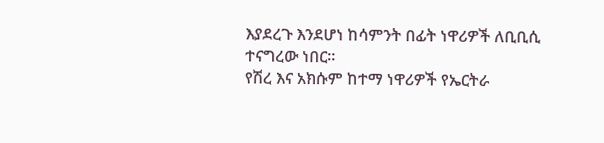እያደረጉ እንደሆነ ከሳምንት በፊት ነዋሪዎች ለቢቢሲ ተናግረው ነበር።
የሽረ እና አክሱም ከተማ ነዋሪዎች የኤርትራ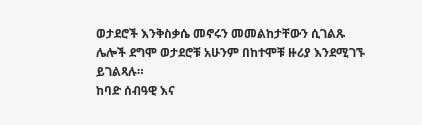ወታደሮች እንቅስቃሴ መኖሩን መመልከታቸውን ሲገልጹ ሌሎች ደግሞ ወታደሮቹ አሁንም በከተሞቹ ዙሪያ እንደሚገኙ ይገልጻሉ።
ከባድ ሰብዓዊ እና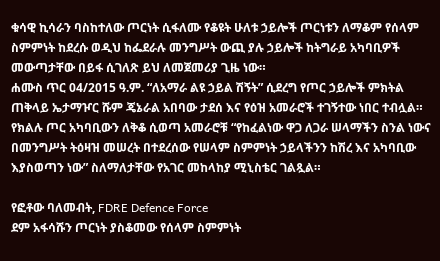ቁሳዊ ኪሳራን ባስከተለው ጦርነት ሲፋለሙ የቆዩት ሁለቱ ኃይሎች ጦርነቱን ለማቆም የሰላም ስምምነት ከደረሱ ወዲህ ከፌደራሉ መንግሥት ውጪ ያሉ ኃይሎች ከትግራይ አካባቢዎች መውጣታቸው በይፋ ሲገለጽ ይህ ለመጀመሪያ ጊዜ ነው።
ሐሙስ ጥር 04/2015 ዓ.ም. “ለአማራ ልዩ ኃይል ሽኝት” ሲደረግ የጦር ኃይሎች ምክትል ጠቅላይ ኤታማዦር ሹም ጄኔራል አበባው ታደሰ እና የዕዝ አመራሮች ተገኝተው ነበር ተብሏል።
የክልሉ ጦር አካባቢውን ለቅቆ ሲወጣ አመራሮቹ “የከፈልነው ዋጋ ለጋራ ሠላማችን ስንል ነውና በመንግሥት ትዕዛዝ መሠረት በተደረሰው የሠላም ስምምነት ኃይላችንን ከሽረ እና አካባቢው እያስወጣን ነው” ስለማለታቸው የአገር መከላከያ ሚኒስቴር ገልጿል።

የፎቶው ባለመብት, FDRE Defence Force
ደም አፋሳሹን ጦርነት ያስቆመው የሰላም ስምምነት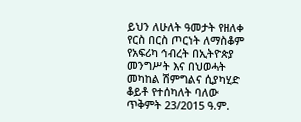ይህን ለሁለት ዓመታት የዘለቀ የርስ በርስ ጦርነት ለማስቆም የአፍሪካ ኅብረት በኢትዮጵያ መንግሥት እና በህወሓት መካከል ሽምግልና ሲያካሂድ ቆይቶ የተሰካለት ባለው ጥቅምት 23/2015 ዓ.ም.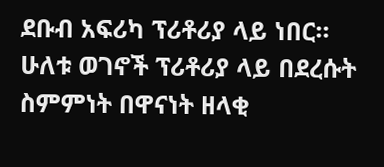ደቡብ አፍሪካ ፕሪቶሪያ ላይ ነበር።
ሁለቱ ወገኖች ፕሪቶሪያ ላይ በደረሱት ስምምነት በዋናነት ዘላቂ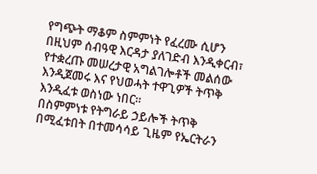የግጭት ማቆም ስምምነት የፈረሙ ሲሆን በዚህም ሰብዓዊ እርዳታ ያለገድብ እንዲቀርብ፣ የተቋረጡ መሠረታዊ አግልገሎቶች መልሰው እንዲጀመሩ እና የህወሓት ተዋጊዎች ትጥቅ እንዲፈቱ ወስነው ነበር።
በስምምነቱ የትግራይ ኃይሎች ትጥቅ በሚፈቱበት በተመሳሳይ ጊዜም የኤርትራን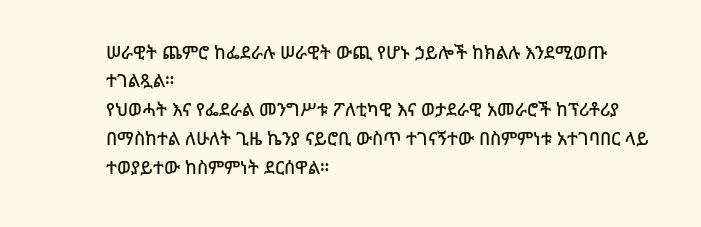ሠራዊት ጨምሮ ከፌደራሉ ሠራዊት ውጪ የሆኑ ኃይሎች ከክልሉ እንደሚወጡ ተገልጿል።
የህወሓት እና የፌደራል መንግሥቱ ፖለቲካዊ እና ወታደራዊ አመራሮች ከፕሪቶሪያ በማስከተል ለሁለት ጊዜ ኬንያ ናይሮቢ ውስጥ ተገናኝተው በስምምነቱ አተገባበር ላይ ተወያይተው ከስምምነት ደርሰዋል።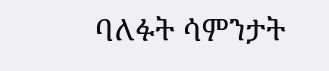ባለፉት ሳምንታት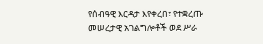የሰብዓዊ እርዳታ እየቀረበ፣ የተቋረጡ መሠረታዊ አገልግሎቶች ወደ ሥራ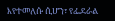እየተመለሱ ሲሆን፣ የፌደራል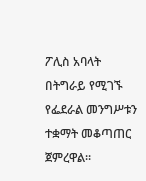ፖሊስ አባላት በትግራይ የሚገኙ የፌደራል መንግሥቱን ተቋማት መቆጣጠር ጀምረዋል።